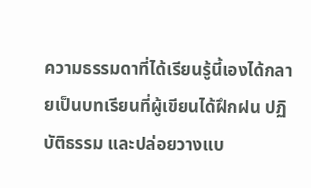ความธรรมดาที่ได้เรียนรู้นี้เองได้กลายเป็นบทเรียนที่ผู้เขียนได้ฝึกฝน ปฏิบัติธรรม และปล่อยวางแบ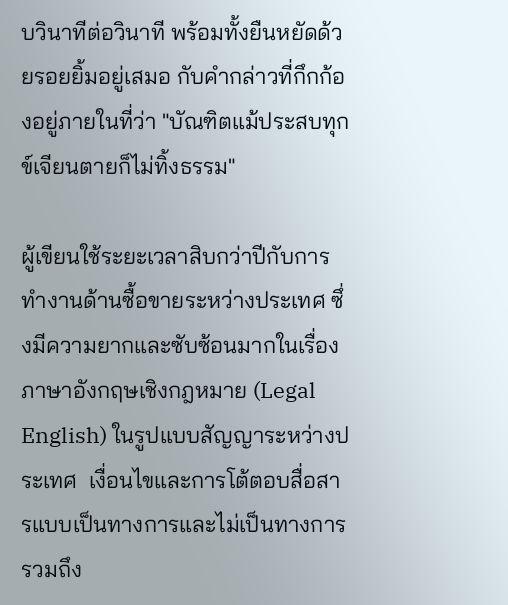บวินาทีต่อวินาที พร้อมทั้งยืนหยัดด้วยรอยยิ้มอยู่เสมอ กับคำกล่าวที่กึกก้องอยู่ภายในที่ว่า "บัณฑิตแม้ประสบทุกข์เจียนตายก็ไม่ทิ้งธรรม"

ผู้เขียนใช้ระยะเวลาสิบกว่าปีกับการทำงานด้านซื้อขายระหว่างประเทศ ซึ่งมีความยากและซับซ้อนมากในเรื่องภาษาอังกฤษเชิงกฎหมาย (Legal English) ในรูปแบบสัญญาระหว่างประเทศ  เงื่อนไขและการโต้ตอบสื่อสารแบบเป็นทางการและไม่เป็นทางการ รวมถึง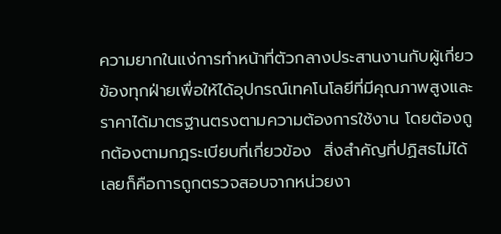ความยากในแง่การทำหน้าที่ตัวกลางประสานงานกับผู้เกี่ยวข้องทุกฝ่ายเพื่อให้ได้อุปกรณ์เทคโนโลยีที่มีคุณภาพสูงและราคาได้มาตรฐานตรงตามความต้องการใช้งาน โดยต้องถูกต้องตามกฎระเบียบที่เกี่ยวข้อง  สิ่งสำคัญที่ปฏิสธไม่ได้เลยก็คือการถูกตรวจสอบจากหน่วยงา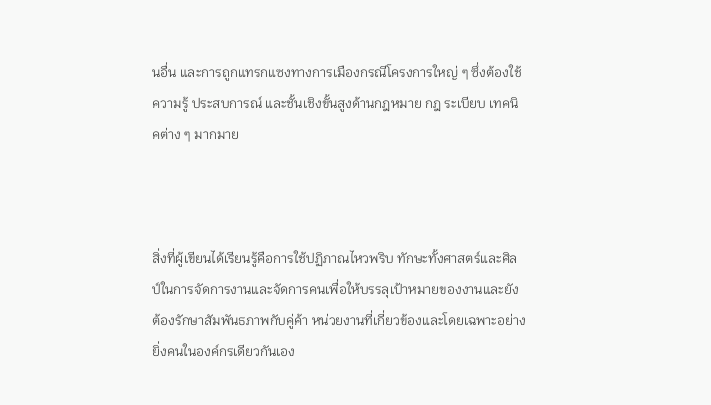นอื่น และการถูกแทรกแซงทางการเมืองกรณีโครงการใหญ่ ๆ ซึ่งต้องใช้ความรู้ ประสบการณ์ และชั้นเชิงขั้นสูงด้านกฎหมาย กฎ ระเบียบ เทคนิคต่าง ๆ มากมาย



สิ่งที่ผู้เขียนได้เรียนรู้คือการใช้ปฏิภาณไหวพริบ ทักษะทั้งศาสตร์และศิลป์ในการจัดการงานและจัดการคนเพื่อให้บรรลุเป้าหมายของงานและยังต้องรักษาสัมพันธภาพกับคู่ค้า หน่วยงานที่เกี่ยวข้องและโดยเฉพาะอย่างยิ่งคนในองค์กรเดียวกันเอง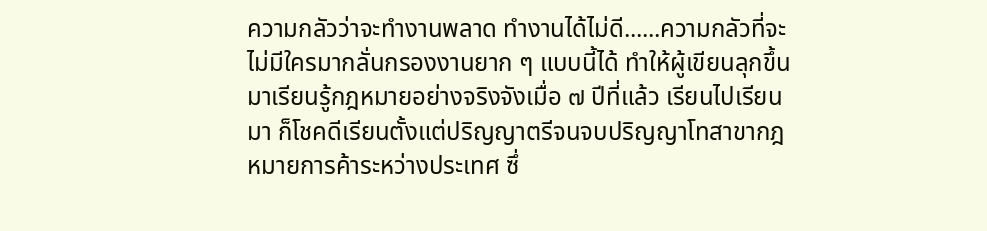ความกลัวว่าจะทำงานพลาด ทำงานได้ไม่ดี......ความกลัวที่จะไม่มีใครมากลั่นกรองงานยาก ๆ แบบนี้ได้ ทำให้ผู้เขียนลุกขึ้นมาเรียนรู้กฎหมายอย่างจริงจังเมื่อ ๗ ปีที่แล้ว เรียนไปเรียนมา ก็โชคดีเรียนตั้งแต่ปริญญาตรีจนจบปริญญาโทสาขากฎหมายการค้าระหว่างประเทศ ซึ่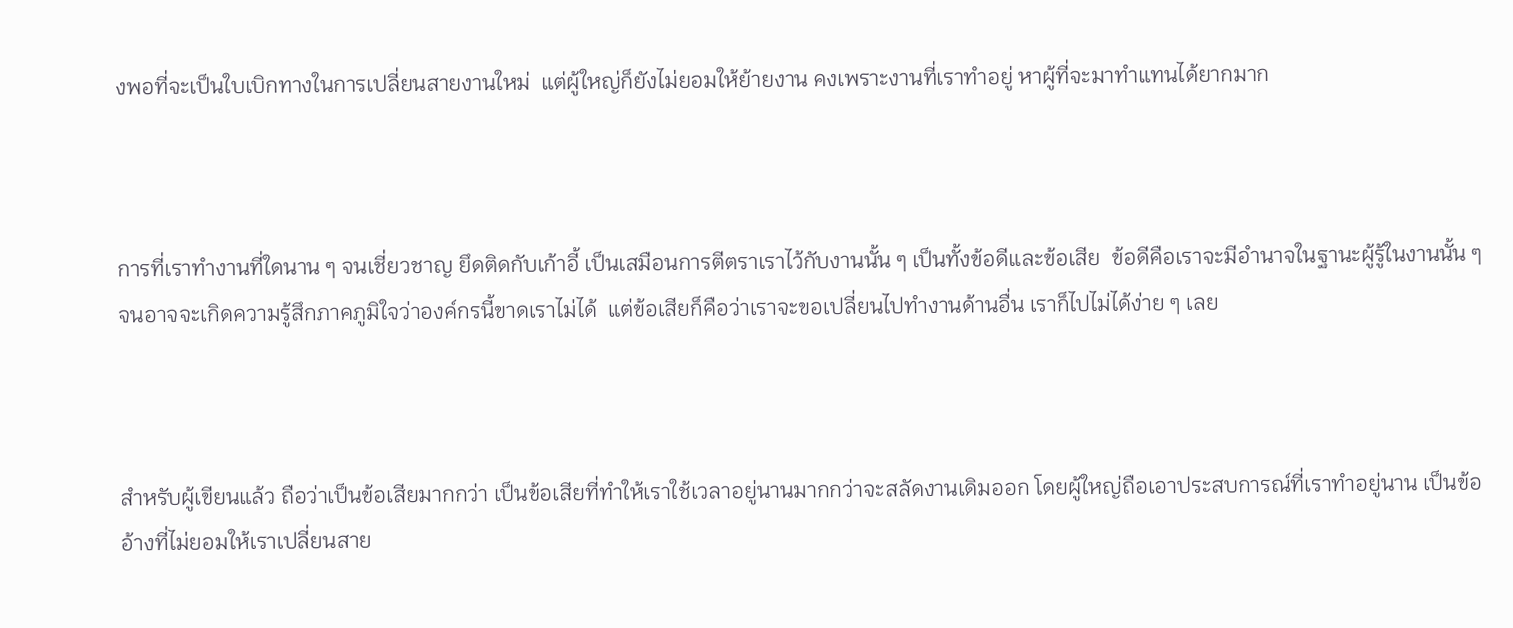งพอที่จะเป็นใบเบิกทางในการเปลี่ยนสายงานใหม่  แต่ผู้ใหญ่ก็ยังไม่ยอมให้ย้ายงาน คงเพราะงานที่เราทำอยู่ หาผู้ที่จะมาทำแทนได้ยากมาก



การที่เราทำงานที่ใดนาน ๆ จนเชี่ยวชาญ ยึดติดกับเก้าอี้ เป็นเสมือนการตีตราเราไว้กับงานนั้น ๆ เป็นทั้งข้อดีและข้อเสีย  ข้อดีคือเราจะมีอำนาจในฐานะผู้รู้ในงานนั้น ๆ จนอาจจะเกิดความรู้สึกภาคภูมิใจว่าองค์กรนี้ขาดเราไม่ได้  แต่ข้อเสียก็คือว่าเราจะขอเปลี่ยนไปทำงานด้านอื่น เราก็ไปไม่ได้ง่าย ๆ เลย



สำหรับผู้เขียนแล้ว ถือว่าเป็นข้อเสียมากกว่า เป็นข้อเสียที่ทำให้เราใช้เวลาอยู่นานมากกว่าจะสลัดงานเดิมออก โดยผู้ใหญ่ถือเอาประสบการณ์ที่เราทำอยู่นาน เป็นข้ออ้างที่ไม่ยอมให้เราเปลี่ยนสาย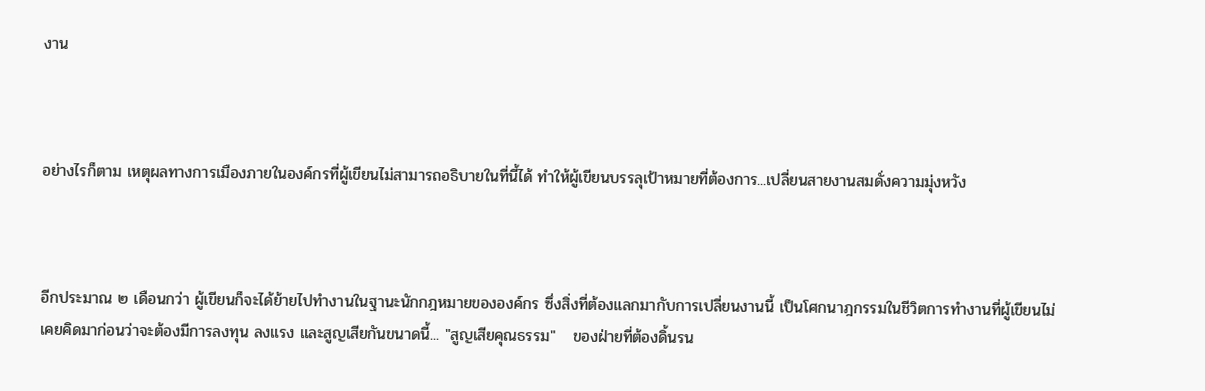งาน



อย่างไรก็ตาม เหตุผลทางการเมืองภายในองค์กรที่ผู้เขียนไม่สามารถอธิบายในที่นี้ได้ ทำให้ผู้เขียนบรรลุเป้าหมายที่ต้องการ...เปลี่ยนสายงานสมดั่งความมุ่งหวัง



อีกประมาณ ๒ เดือนกว่า ผู้เขียนก็จะได้ย้ายไปทำงานในฐานะนักกฎหมายขององค์กร ซึ่งสิ่งที่ต้องแลกมากับการเปลี่ยนงานนี้ เป็นโศกนาฎกรรมในชีวิตการทำงานที่ผู้เขียนไม่เคยคิดมาก่อนว่าจะต้องมีการลงทุน ลงแรง และสูญเสียกันขนาดนี้... "สูญเสียคุณธรรม"   ของฝ่ายที่ต้องดิ้นรน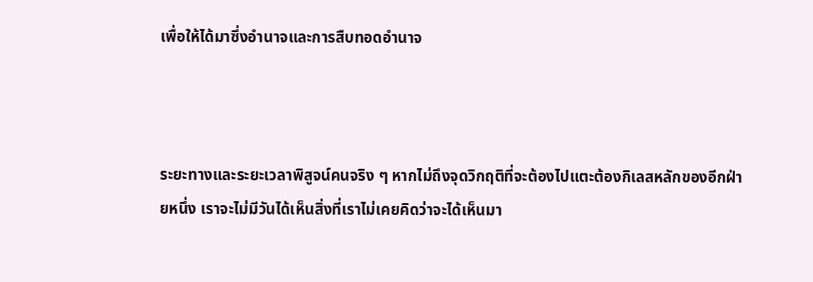เพื่อให้ได้มาซึ่งอำนาจและการสืบทอดอำนาจ



ระยะทางและระยะเวลาพิสูจน์คนจริง ๆ หากไม่ถึงจุดวิกฤติที่จะต้องไปแตะต้องกิเลสหลักของอีกฝ่ายหนึ่ง เราจะไม่มีวันได้เห็นสิ่งที่เราไม่เคยคิดว่าจะได้เห็นมา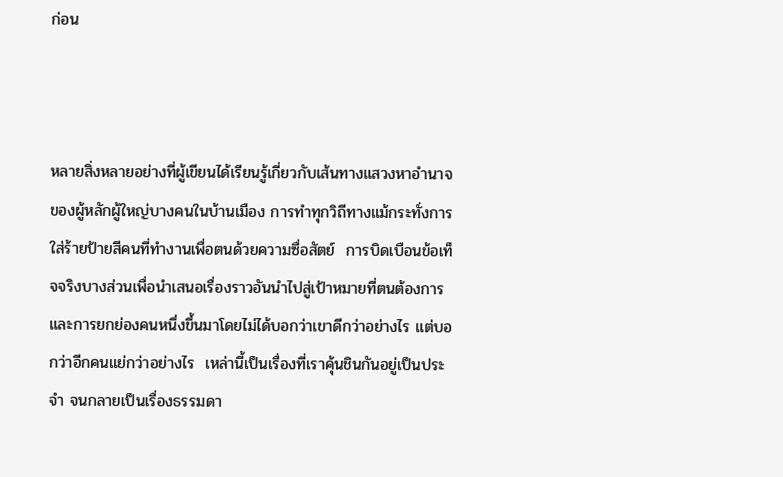ก่อน



หลายสิ่งหลายอย่างที่ผู้เขียนได้เรียนรู้เกี่ยวกับเส้นทางแสวงหาอำนาจของผู้หลักผู้ใหญ่บางคนในบ้านเมือง การทำทุกวิถีทางแม้กระทั่งการใส่ร้ายป้ายสีคนที่ทำงานเพื่อตนด้วยความซื่อสัตย์  การบิดเบือนข้อเท็จจริงบางส่วนเพื่อนำเสนอเรื่องราวอันนำไปสู่เป้าหมายที่ตนต้องการ และการยกย่องคนหนึ่งขึ้นมาโดยไม่ได้บอกว่าเขาดีกว่าอย่างไร แต่บอกว่าอีกคนแย่กว่าอย่างไร  เหล่านี้เป็นเรื่องที่เราคุ้นชินกันอยู่เป็นประจำ จนกลายเป็นเรื่องธรรมดา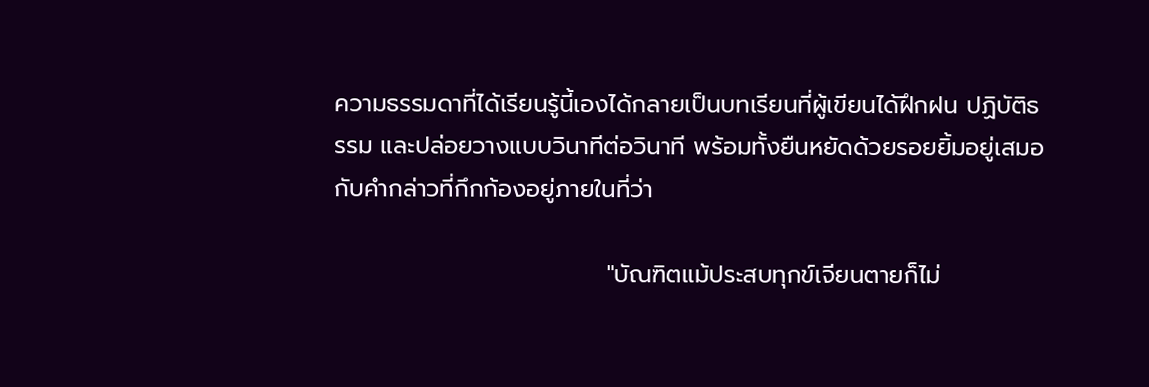ความธรรมดาที่ได้เรียนรู้นี้เองได้กลายเป็นบทเรียนที่ผู้เขียนได้ฝึกฝน ปฏิบัติธรรม และปล่อยวางแบบวินาทีต่อวินาที พร้อมทั้งยืนหยัดด้วยรอยยิ้มอยู่เสมอ กับคำกล่าวที่กึกก้องอยู่ภายในที่ว่า

                                "บัณฑิตแม้ประสบทุกข์เจียนตายก็ไม่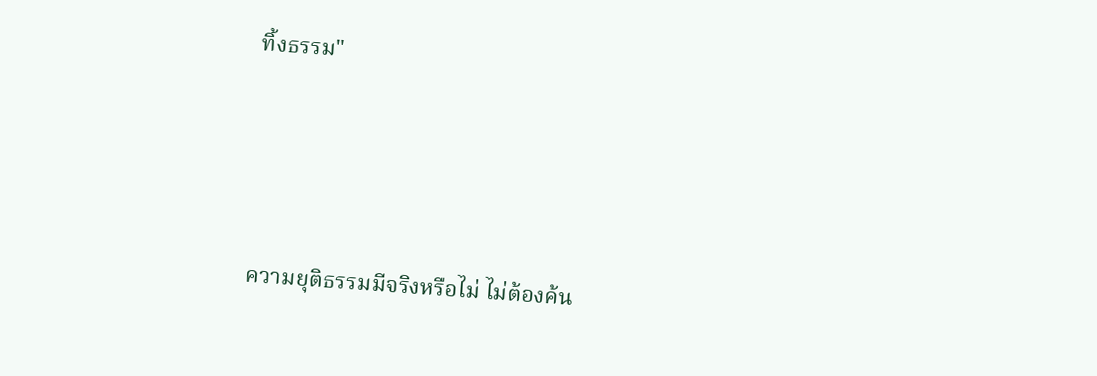ทิ้งธรรม"





ความยุติธรรมมีจริงหรือไม่ ไม่ต้องค้น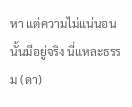หา แต่ความไม่แน่นอนนั้นมีอยู่จริง นี่แหละธรรม (ดา)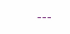---